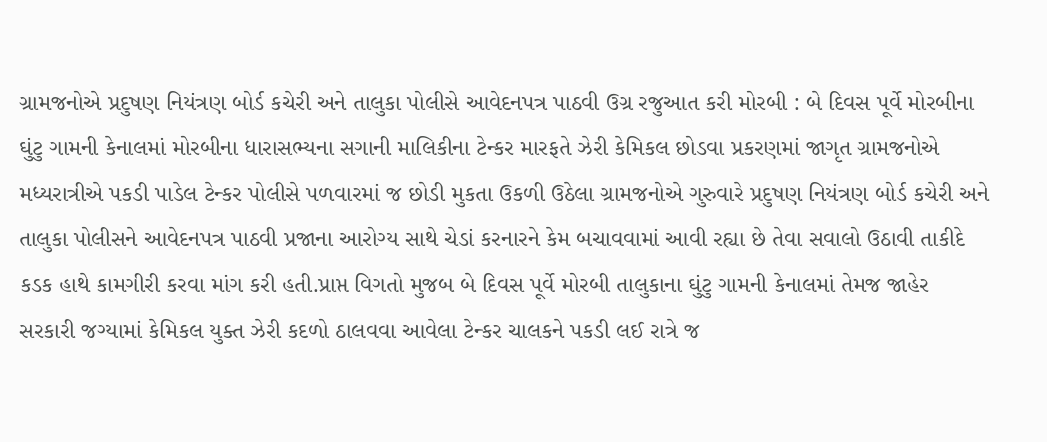ગ્રામજનોએ પ્રદુષણ નિયંત્રણ બોર્ડ કચેરી અને તાલુકા પોલીસે આવેદનપત્ર પાઠવી ઉગ્ર રજુઆત કરી મોરબી : બે દિવસ પૂર્વે મોરબીના ઘુંટુ ગામની કેનાલમાં મોરબીના ધારાસભ્યના સગાની માલિકીના ટેન્કર મારફતે ઝેરી કેમિકલ છોડવા પ્રકરણમાં જાગૃત ગ્રામજનોએ મધ્યરાત્રીએ પકડી પાડેલ ટેન્કર પોલીસે પળવારમાં જ છોડી મુકતા ઉકળી ઉઠેલા ગ્રામજનોએ ગુરુવારે પ્રદુષણ નિયંત્રણ બોર્ડ કચેરી અને તાલુકા પોલીસને આવેદનપત્ર પાઠવી પ્રજાના આરોગ્ય સાથે ચેડાં કરનારને કેમ બચાવવામાં આવી રહ્યા છે તેવા સવાલો ઉઠાવી તાકીદે કડક હાથે કામગીરી કરવા માંગ કરી હતી.પ્રાપ્ત વિગતો મુજબ બે દિવસ પૂર્વે મોરબી તાલુકાના ઘુંટુ ગામની કેનાલમાં તેમજ જાહેર સરકારી જગ્યામાં કેમિકલ યુક્ત ઝેરી કદળો ઠાલવવા આવેલા ટેન્કર ચાલકને પકડી લઈ રાત્રે જ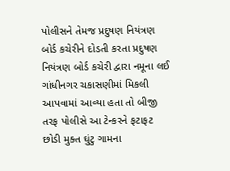પોલીસને તેમજ પ્રદુષણ નિયંત્રણ બોર્ડ કચેરીને દોડતી કરતા પ્રદુષણ નિયંત્રણ બોર્ડ કચેરી દ્વારા નમૂના લઈ ગાંધીનગર ચકાસણીમાં મિકલી આપવામાં આવ્યા હતા તો બીજી તરફ પોલીસે આ ટેન્કરને ફટાફટ છોડી મુક્ત ઘુંટુ ગામના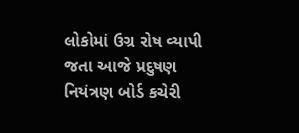લોકોમાં ઉગ્ર રોષ વ્યાપી જતા આજે પ્રદુષણ નિયંત્રણ બોર્ડ કચેરી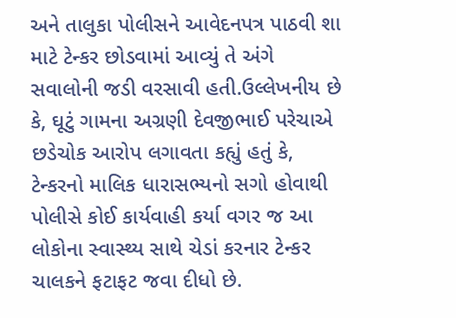અને તાલુકા પોલીસને આવેદનપત્ર પાઠવી શા માટે ટેન્કર છોડવામાં આવ્યું તે અંગે સવાલોની જડી વરસાવી હતી.ઉલ્લેખનીય છે કે, ઘૂટું ગામના અગ્રણી દેવજીભાઈ પરેચાએ છડેચોક આરોપ લગાવતા કહ્યું હતું કે, ટેન્કરનો માલિક ધારાસભ્યનો સગો હોવાથી પોલીસે કોઈ કાર્યવાહી કર્યા વગર જ આ લોકોના સ્વાસ્થ્ય સાથે ચેડાં કરનાર ટેન્કર ચાલકને ફટાફટ જવા દીધો છે.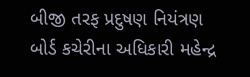બીજી તરફ પ્રદુષણ નિયંત્રણ બોર્ડ કચેરીના અધિકારી મહેન્દ્ર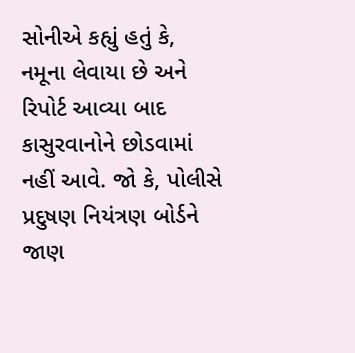સોનીએ કહ્યું હતું કે, નમૂના લેવાયા છે અને રિપોર્ટ આવ્યા બાદ કાસુરવાનોને છોડવામાં નહીં આવે. જો કે, પોલીસે પ્રદુષણ નિયંત્રણ બોર્ડને જાણ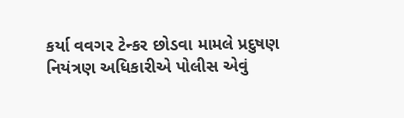કર્યા વવગર ટેન્કર છોડવા મામલે પ્રદુષણ નિયંત્રણ અધિકારીએ પોલીસ એવું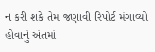ન કરી શકે તેમ જણાવી રિપોર્ટ મંગાવ્યો હોવાનું અંતમાં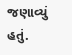જણાવ્યું હતું.